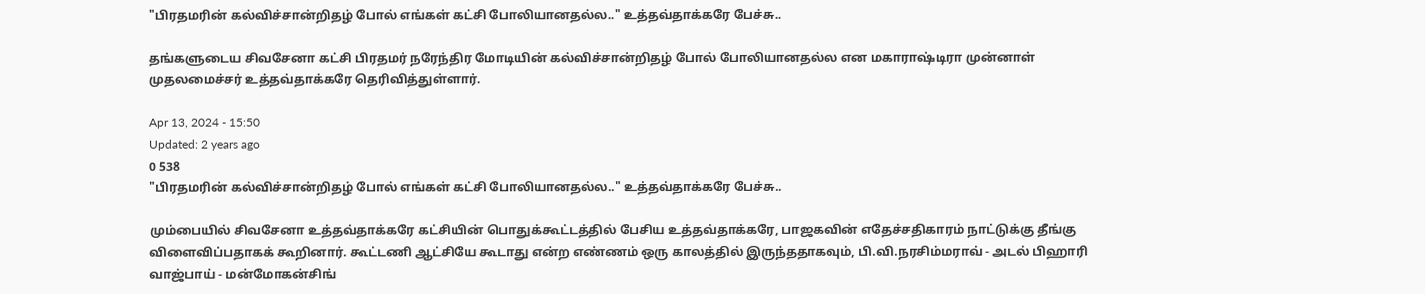"பிரதமரின் கல்விச்சான்றிதழ் போல் எங்கள் கட்சி போலியானதல்ல.." உத்தவ்தாக்கரே பேச்சு..

தங்களுடைய சிவசேனா கட்சி பிரதமர் நரேந்திர மோடியின் கல்விச்சான்றிதழ் போல் போலியானதல்ல என மகாராஷ்டிரா முன்னாள் முதலமைச்சர் உத்தவ்தாக்கரே தெரிவித்துள்ளார்.

Apr 13, 2024 - 15:50
Updated: 2 years ago
0 538
"பிரதமரின் கல்விச்சான்றிதழ் போல் எங்கள் கட்சி போலியானதல்ல.." உத்தவ்தாக்கரே பேச்சு..

மும்பையில் சிவசேனா உத்தவ்தாக்கரே கட்சியின் பொதுக்கூட்டத்தில் பேசிய உத்தவ்தாக்கரே, பாஜகவின் எதேச்சதிகாரம் நாட்டுக்கு தீங்கு விளைவிப்பதாகக் கூறினார். கூட்டணி ஆட்சியே கூடாது என்ற எண்ணம் ஒரு காலத்தில் இருந்ததாகவும், பி.வி.நரசிம்மராவ் - அடல் பிஹாரி வாஜ்பாய் - மன்மோகன்சிங்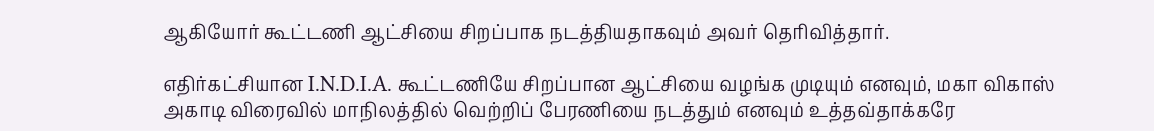ஆகியோர் கூட்டணி ஆட்சியை சிறப்பாக நடத்தியதாகவும் அவர் தெரிவித்தார்.

எதிர்கட்சியான I.N.D.I.A. கூட்டணியே சிறப்பான ஆட்சியை வழங்க முடியும் எனவும், மகா விகாஸ் அகாடி விரைவில் மாநிலத்தில் வெற்றிப் பேரணியை நடத்தும் எனவும் உத்தவ்தாக்கரே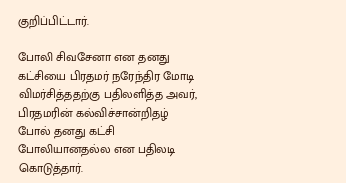குறிப்பிட்டார்.

போலி சிவசேனா என தனது கட்சியை பிரதமர் நரேந்திர மோடி விமர்சித்ததற்கு பதிலளித்த அவர், பிரதமரின் கல்விச்சான்றிதழ் போல் தனது கட்சி போலியானதல்ல என பதிலடி கொடுத்தார்.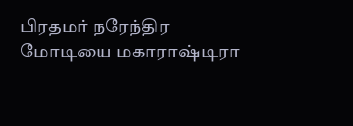பிரதமர் நரேந்திர மோடியை மகாராஷ்டிரா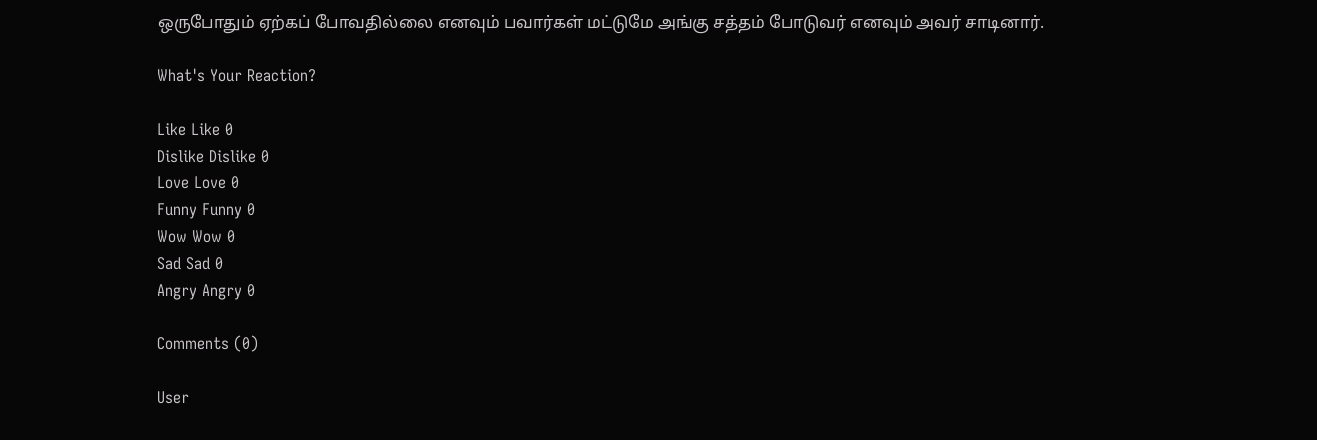ஒருபோதும் ஏற்கப் போவதில்லை எனவும் பவார்கள் மட்டுமே அங்கு சத்தம் போடுவர் எனவும் அவர் சாடினார்.

What's Your Reaction?

Like Like 0
Dislike Dislike 0
Love Love 0
Funny Funny 0
Wow Wow 0
Sad Sad 0
Angry Angry 0

Comments (0)

User